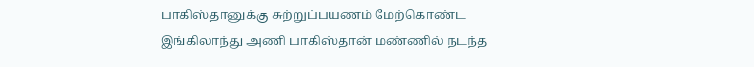பாகிஸ்தானுக்கு சுற்றுப்பயணம் மேற்கொண்ட இங்கிலாந்து அணி பாகிஸ்தான் மண்ணில் நடந்த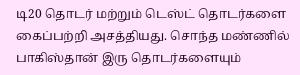டி20 தொடர் மற்றும் டெஸ்ட் தொடர்களை கைப்பற்றி அசத்தியது. சொந்த மண்ணில் பாகிஸ்தான் இரு தொடர்களையும்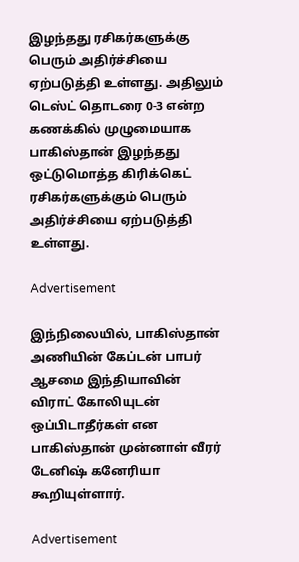இழந்தது ரசிகர்களுக்கு பெரும் அதிர்ச்சியை ஏற்படுத்தி உள்ளது. அதிலும் டெஸ்ட் தொடரை 0-3 என்ற கணக்கில் முழுமையாக பாகிஸ்தான் இழந்தது ஒட்டுமொத்த கிரிக்கெட் ரசிகர்களுக்கும் பெரும் அதிர்ச்சியை ஏற்படுத்தி உள்ளது.

Advertisement

இந்நிலையில், பாகிஸ்தான் அணியின் கேப்டன் பாபர் ஆசமை இந்தியாவின் விராட் கோலியுடன் ஒப்பிடாதீர்கள் என பாகிஸ்தான் முன்னாள் வீரர் டேனிஷ் கனேரியா கூறியுள்ளார்.

Advertisement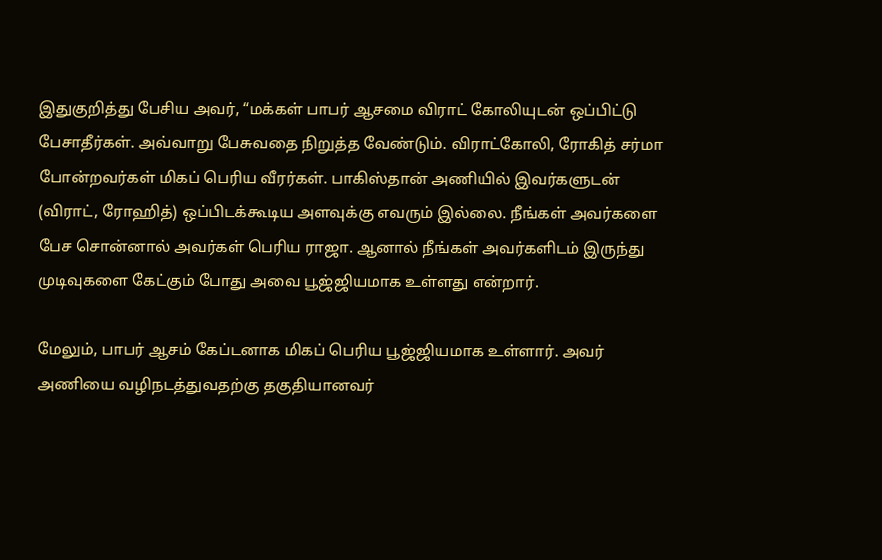இதுகுறித்து பேசிய அவர், “மக்கள் பாபர் ஆசமை விராட் கோலியுடன் ஒப்பிட்டு பேசாதீர்கள். அவ்வாறு பேசுவதை நிறுத்த வேண்டும். விராட்கோலி, ரோகித் சர்மா போன்றவர்கள் மிகப் பெரிய வீரர்கள். பாகிஸ்தான் அணியில் இவர்களுடன் (விராட், ரோஹித்) ஒப்பிடக்கூடிய அளவுக்கு எவரும் இல்லை. நீங்கள் அவர்களை பேச சொன்னால் அவர்கள் பெரிய ராஜா. ஆனால் நீங்கள் அவர்களிடம் இருந்து முடிவுகளை கேட்கும் போது அவை பூஜ்ஜியமாக உள்ளது என்றார்.

மேலும், பாபர் ஆசம் கேப்டனாக மிகப் பெரிய பூஜ்ஜியமாக உள்ளார். அவர் அணியை வழிநடத்துவதற்கு தகுதியானவர்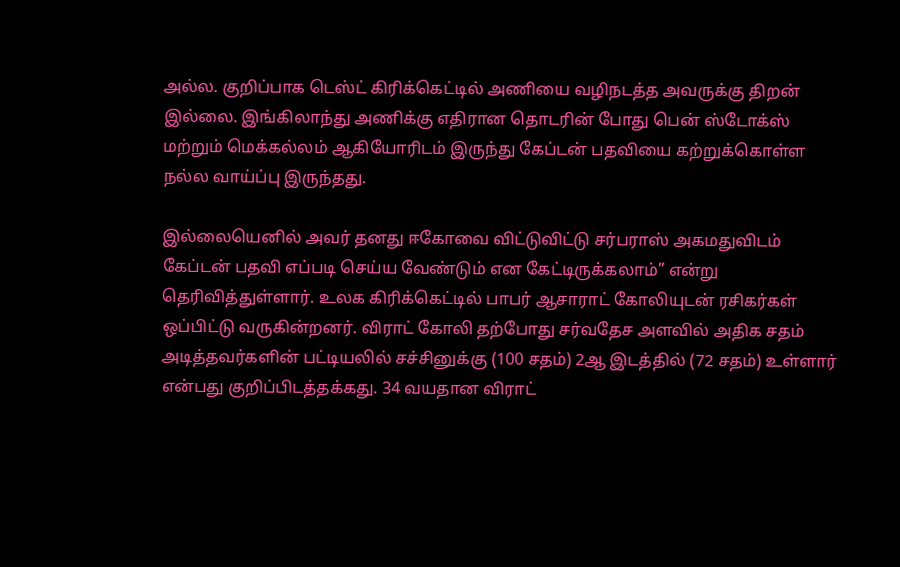அல்ல. குறிப்பாக டெஸ்ட் கிரிக்கெட்டில் அணியை வழிநடத்த அவருக்கு திறன் இல்லை. இங்கிலாந்து அணிக்கு எதிரான தொடரின் போது பென் ஸ்டோக்ஸ் மற்றும் மெக்கல்லம் ஆகியோரிடம் இருந்து கேப்டன் பதவியை கற்றுக்கொள்ள நல்ல வாய்ப்பு இருந்தது.

இல்லையெனில் அவர் தனது ஈகோவை விட்டுவிட்டு சர்பராஸ் அகமதுவிடம் கேப்டன் பதவி எப்படி செய்ய வேண்டும் என கேட்டிருக்கலாம்” என்று தெரிவித்துள்ளார். உலக கிரிக்கெட்டில் பாபர் ஆசாராட் கோலியுடன் ரசிகர்கள் ஒப்பிட்டு வருகின்றனர். விராட் கோலி தற்போது சர்வதேச அளவில் அதிக சதம் அடித்தவர்களின் பட்டியலில் சச்சினுக்கு (100 சதம்) 2ஆ இடத்தில் (72 சதம்) உள்ளார் என்பது குறிப்பிடத்தக்கது. 34 வயதான விராட்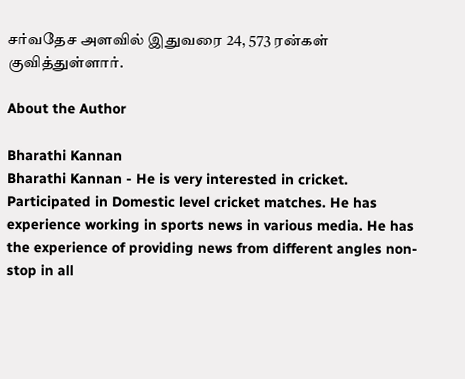சர்வதேச அளவில் இதுவரை 24, 573 ரன்கள் குவித்துள்ளார்.

About the Author

Bharathi Kannan
Bharathi Kannan - He is very interested in cricket. Participated in Domestic level cricket matches. He has experience working in sports news in various media. He has the experience of providing news from different angles non-stop in all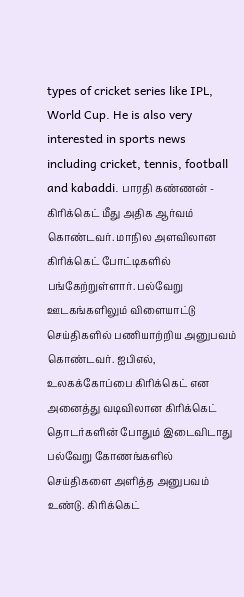types of cricket series like IPL, World Cup. He is also very interested in sports news including cricket, tennis, football and kabaddi. பாரதி கண்ணன் - கிரிக்கெட் மீது அதிக ஆர்வம் கொண்டவர். மாநில அளவிலான கிரிக்கெட் போட்டிகளில் பங்கேற்றுள்ளார். பல்வேறு ஊடகங்களிலும் விளையாட்டு செய்திகளில் பணியாற்றிய அனுபவம் கொண்டவர். ஐபிஎல், உலகக்கோப்பை கிரிக்கெட் என அனைத்து வடிவிலான கிரிக்கெட் தொடர்களின் போதும் இடைவிடாது பல்வேறு கோணங்களில் செய்திகளை அளித்த அனுபவம் உண்டு. கிரிக்கெட்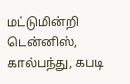மட்டுமின்றி டென்னிஸ், கால்பந்து, கபடி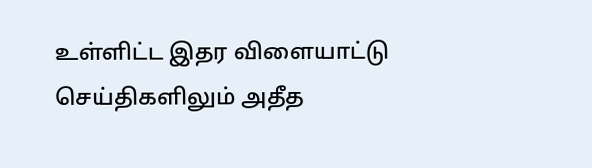உள்ளிட்ட இதர விளையாட்டு செய்திகளிலும் அதீத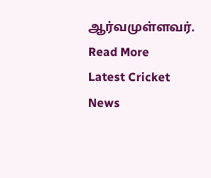ஆர்வமுள்ளவர். Read More
Latest Cricket News